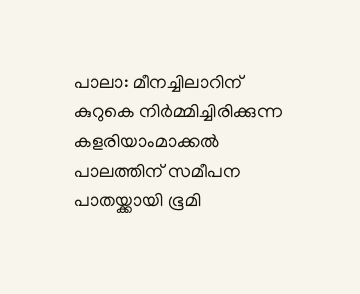പാലാ: മീനച്ചിലാറിന് കുറുകെ നിർമ്മിച്ചിരിക്കുന്ന കളരിയാംമാക്കൽ പാലത്തിന് സമീപന പാതയ്ക്കായി ഭൂമി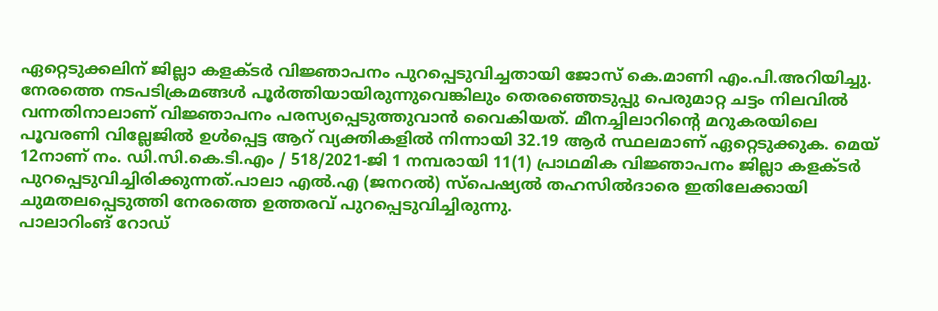ഏറ്റെടുക്കലിന് ജില്ലാ കളക്ടർ വിജ്ഞാപനം പുറപ്പെടുവിച്ചതായി ജോസ് കെ.മാണി എം.പി.അറിയിച്ചു. നേരത്തെ നടപടിക്രമങ്ങൾ പൂർത്തിയായിരുന്നുവെങ്കിലും തെരഞ്ഞെടുപ്പു പെരുമാറ്റ ചട്ടം നിലവിൽ വന്നതിനാലാണ് വിജ്ഞാപനം പരസ്യപ്പെടുത്തുവാൻ വൈകിയത്. മീനച്ചിലാറിൻ്റെ മറുകരയിലെ പൂവരണി വില്ലേജിൽ ഉൾപ്പെട്ട ആറ് വ്യക്തികളിൽ നിന്നായി 32.19 ആർ സ്ഥലമാണ് ഏറ്റെടുക്കുക. മെയ് 12നാണ് നം. ഡി.സി.കെ.ടി.എം / 518/2021-ജി 1 നമ്പരായി 11(1) പ്രാഥമിക വിജ്ഞാപനം ജില്ലാ കളക്ടർ പുറപ്പെടുവിച്ചിരിക്കുന്നത്.പാലാ എൽ.എ (ജനറൽ) സ്പെഷ്യൽ തഹസിൽദാരെ ഇതിലേക്കായി ചുമതലപ്പെടുത്തി നേരത്തെ ഉത്തരവ് പുറപ്പെടുവിച്ചിരുന്നു.
പാലാറിംങ് റോഡ്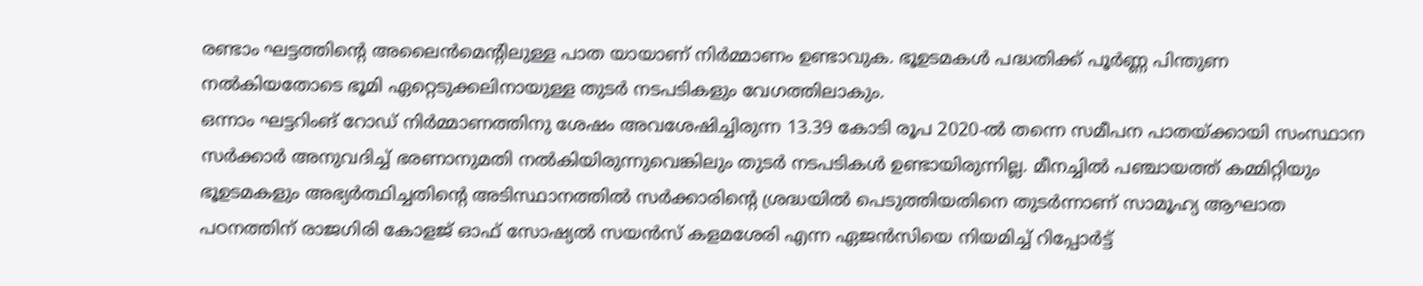രണ്ടാം ഘട്ടത്തിൻ്റെ അലൈൻമെൻ്റിലുള്ള പാത യായാണ് നിർമ്മാണം ഉണ്ടാവുക. ഭൂഉടമകൾ പദ്ധതിക്ക് പൂർണ്ണ പിന്തുണ നൽകിയതോടെ ഭൂമി ഏറ്റെടുക്കലിനായുള്ള തുടർ നടപടികളും വേഗത്തിലാകും.
ഒന്നാം ഘട്ടറിംങ് റോഡ് നിർമ്മാണത്തിനു ശേഷം അവശേഷിച്ചിരുന്ന 13.39 കോടി രൂപ 2020-ൽ തന്നെ സമീപന പാതയ്ക്കായി സംസ്ഥാന സർക്കാർ അനുവദിച്ച് ഭരണാനുമതി നൽകിയിരുന്നുവെങ്കിലും തുടർ നടപടികൾ ഉണ്ടായിരുന്നില്ല. മീനച്ചിൽ പഞ്ചായത്ത് കമ്മിറ്റിയും ഭൂഉടമകളും അഭ്യർത്ഥിച്ചതിൻ്റെ അടിസ്ഥാനത്തിൽ സർക്കാരിൻ്റെ ശ്രദ്ധയിൽ പെടുത്തിയതിനെ തുടർന്നാണ് സാമൂഹ്യ ആഘാത പഠനത്തിന് രാജഗിരി കോളജ് ഓഫ് സോഷ്യൽ സയൻസ് കളമശേരി എന്ന ഏജൻസിയെ നിയമിച്ച് റിപ്പോർട്ട്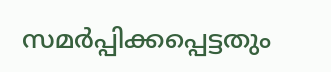സമർപ്പിക്കപ്പെട്ടതും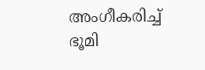അംഗീകരിച്ച് ഭൂമി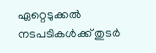ഏറ്റെടുക്കൽ നടപടികൾക്ക് തുടർ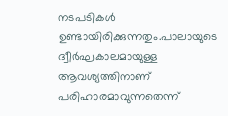നടപടികൾ ഉണ്ടായിരിക്കുന്നതും.പാലായുടെ ദ്വീർഘകാലമായുള്ള ആവശ്യത്തിനാണ് പരിഹാരമാവുന്നതെന്ന്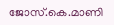ജോസ്.കെ.മാണി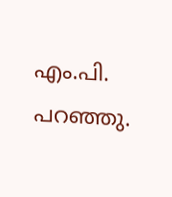എം.പി. പറഞ്ഞു.